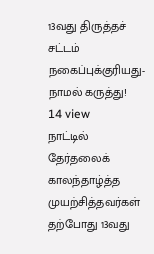13வது திருத்தச் சட்டம் நகைப்புக்குரியது- நாமல் கருத்து!
14 view
நாட்டில் தேர்தலைக் காலந்தாழ்த்த முயற்சித்தவர்கள் தற்போது 13வது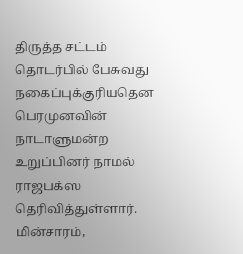திருத்த சட்டம் தொடர்பில் பேசுவது நகைப்புக்குரியதென பெரமுனவின் நாடாளுமன்ற உறுப்பினர் நாமல் ராஜபக்ஸ தெரிவித்துள்ளார். மின்சாரம்,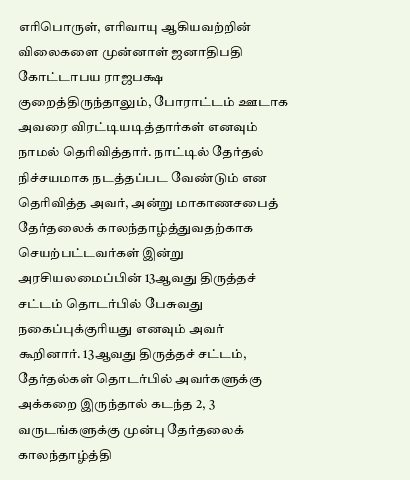எரிபொருள், எரிவாயு ஆகியவற்றின் விலைகளை முன்னாள் ஜனாதிபதி கோட்டாபய ராஜபக்ஷ குறைத்திருந்தாலும், போராட்டம் ஊடாக அவரை விரட்டியடித்தார்கள் எனவும் நாமல் தெரிவித்தார். நாட்டில் தேர்தல் நிச்சயமாக நடத்தப்பட வேண்டும் என தெரிவித்த அவர், அன்று மாகாணசபைத் தேர்தலைக் காலந்தாழ்த்துவதற்காக செயற்பட்டவர்கள் இன்று அரசியலமைப்பின் 13ஆவது திருத்தச் சட்டம் தொடர்பில் பேசுவது நகைப்புக்குரியது எனவும் அவர் கூறினார். 13ஆவது திருத்தச் சட்டம், தேர்தல்கள் தொடர்பில் அவர்களுக்கு அக்கறை இருந்தால் கடந்த 2, 3 வருடங்களுக்கு முன்பு தேர்தலைக் காலந்தாழ்த்தி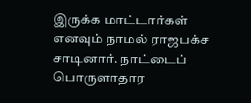இருக்க மாட்டார்கள் எனவும் நாமல் ராஜபக்ச சாடினார். நாட்டைப் பொருளாதார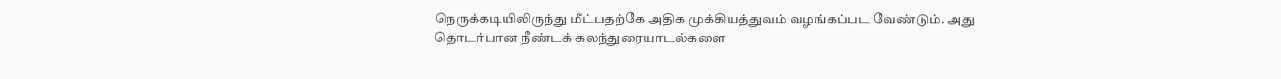நெருக்கடியிலிருந்து மீட்பதற்கே அதிக முக்கியத்துவம் வழங்கப்பட வேண்டும். அது தொடர்பான நீண்டக் கலந்துரையாடல்களை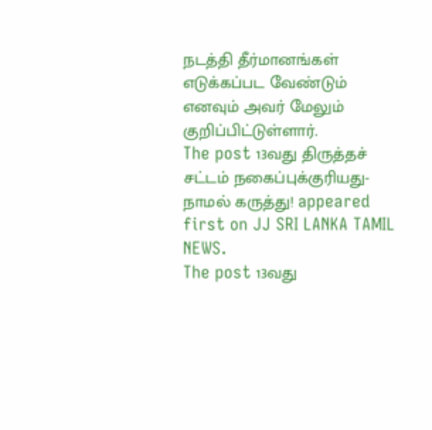நடத்தி தீர்மானங்கள் எடுக்கப்பட வேண்டும் எனவும் அவர் மேலும் குறிப்பிட்டுள்ளார்.
The post 13வது திருத்தச் சட்டம் நகைப்புக்குரியது- நாமல் கருத்து! appeared first on JJ SRI LANKA TAMIL NEWS.
The post 13வது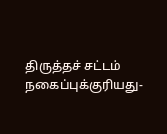திருத்தச் சட்டம் நகைப்புக்குரியது-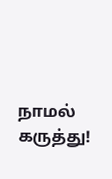நாமல் கருத்து!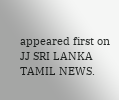appeared first on JJ SRI LANKA TAMIL NEWS.